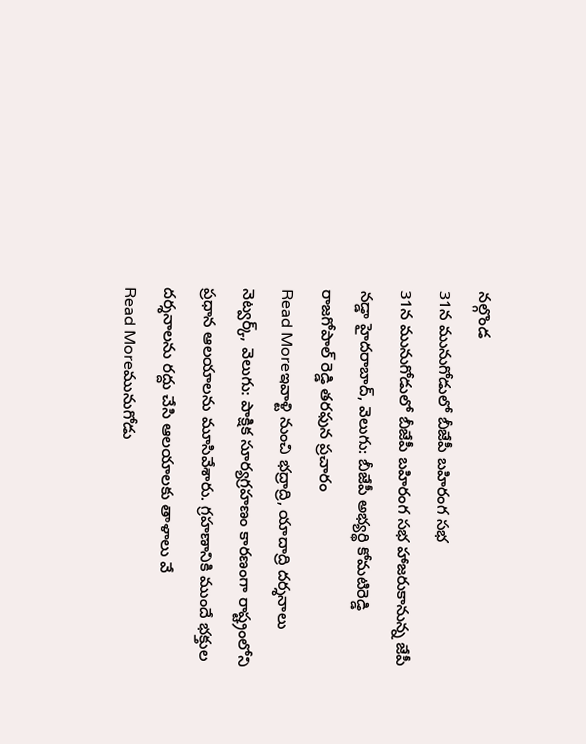నల్గొండ
31న మునుగోడులో బీజేపీ బహిరంగ సభ
31న మునుగోడులో బీజేపీ బహిరంగ సభ హాజరుకానున్న జేపీ నడ్డా హైదరాబాద్, వెలుగు: బీజేపీ అభ్యర్థి కోమటిరెడ్డి రాజగోపాల్ రెడ్డి తరఫున ప్రచారం
Read Moreఇవాళ్టి నుంచి భద్రాద్రి, యాదాద్రి దర్శనాలు
నెట్వర్క్, వెలుగు: పాక్షిక సూర్యగ్రహణం కారణంగా రాష్ట్రంలోని ప్రధాన ఆలయాలను మూసివేశారు. గ్రహణానికి ముందే భక్తుల దర్శనాలను రద్దు చేసి ఆలయాలకు తాళాలు వే
Read Moreమునుగోడు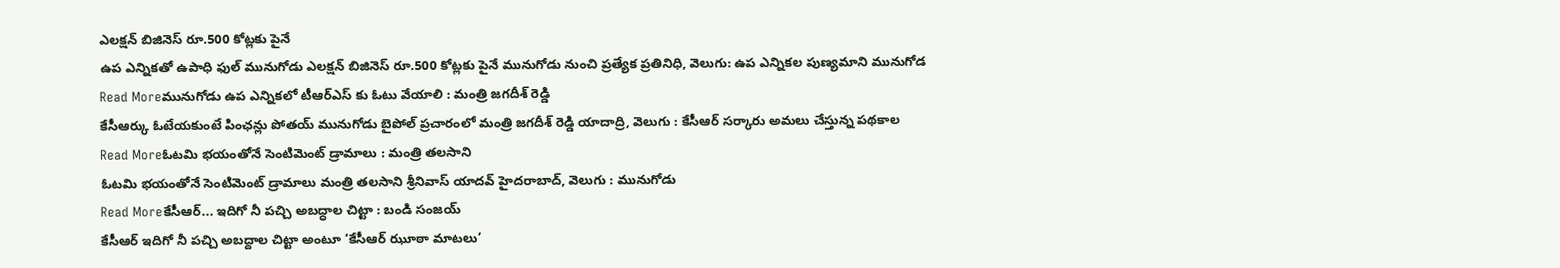ఎలక్షన్ బిజినెస్ రూ.500 కోట్లకు పైనే
ఉప ఎన్నికతో ఉపాధి ఫుల్ మునుగోడు ఎలక్షన్ బిజినెస్ రూ.500 కోట్లకు పైనే మునుగోడు నుంచి ప్రత్యేక ప్రతినిధి, వెలుగు: ఉప ఎన్నికల పుణ్యమాని మునుగోడ
Read Moreమునుగోడు ఉప ఎన్నికలో టీఆర్ఎస్ కు ఓటు వేయాలి : మంత్రి జగదీశ్ రెడ్డి
కేసీఆర్కు ఓటేయకుంటే పింఛన్లు పోతయ్ మునుగోడు బైపోల్ ప్రచారంలో మంత్రి జగదీశ్ రెడ్డి యాదాద్రి, వెలుగు : కేసీఆర్ సర్కారు అమలు చేస్తున్న పథకాల
Read Moreఓటమి భయంతోనే సెంటిమెంట్ డ్రామాలు : మంత్రి తలసాని
ఓటమి భయంతోనే సెంటిమెంట్ డ్రామాలు మంత్రి తలసాని శ్రీనివాస్ యాదవ్ హైదరాబాద్, వెలుగు : మునుగోడు
Read Moreకేసీఆర్... ఇదిగో నీ పచ్చి అబద్ధాల చిట్టా : బండి సంజయ్
కేసీఆర్ ఇదిగో నీ పచ్చి అబద్దాల చిట్టా అంటూ ‘కేసీఆర్ ఝూఠా మాటలు’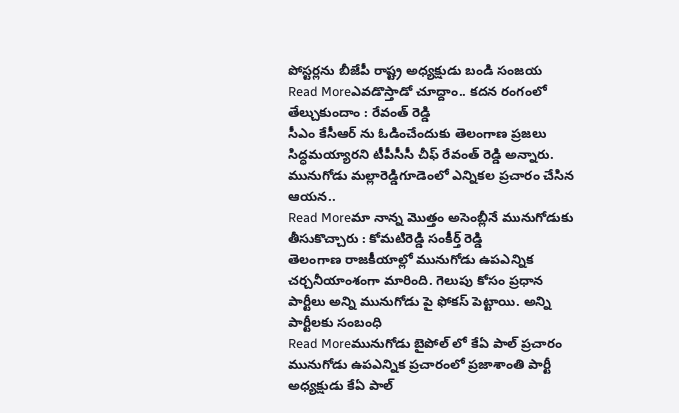పోస్టర్లను బీజేపీ రాష్ట్ర అధ్యక్షుడు బండి సంజయ
Read Moreఎవడొస్తాడో చూద్దాం.. కదన రంగంలో తేల్చుకుందాం : రేవంత్ రెడ్డి
సీఎం కేసీఆర్ ను ఓడించేందుకు తెలంగాణ ప్రజలు సిద్ధమయ్యారని టీపీసీసీ చీఫ్ రేవంత్ రెడ్డి అన్నారు. మునుగోడు మల్లారెడ్డిగూడెంలో ఎన్నికల ప్రచారం చేసిన ఆయన..
Read Moreమా నాన్న మొత్తం అసెంబ్లీనే మునుగోడుకు తీసుకొచ్చారు : కోమటిరెడ్డి సంకీర్త్ రెడ్డి
తెలంగాణ రాజకీయాల్లో మునుగోడు ఉపఎన్నిక చర్చనీయాంశంగా మారింది. గెలుపు కోసం ప్రధాన పార్టీలు అన్ని మునుగోడు పై ఫోకస్ పెట్టాయి. అన్ని పార్టీలకు సంబంధి
Read Moreమునుగోడు బైపోల్ లో కేఏ పాల్ ప్రచారం
మునుగోడు ఉపఎన్నిక ప్రచారంలో ప్రజాశాంతి పార్టీ అధ్యక్షుడు కేఏ పాల్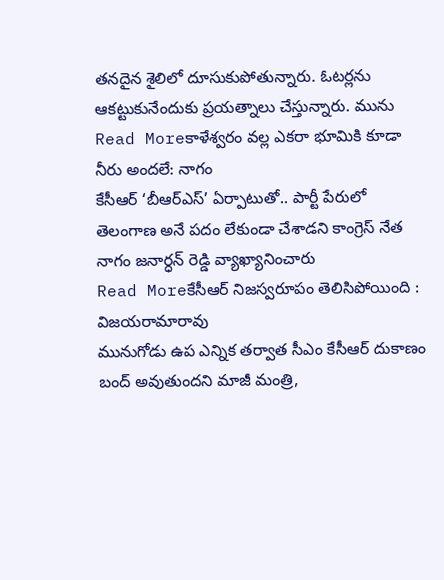తనదైన శైలిలో దూసుకుపోతున్నారు. ఓటర్లను ఆకట్టుకునేందుకు ప్రయత్నాలు చేస్తున్నారు. మును
Read Moreకాళేశ్వరం వల్ల ఎకరా భూమికి కూడా నీరు అందలే: నాగం
కేసీఆర్ ‘బీఆర్ఎస్’ ఏర్పాటుతో.. పార్టీ పేరులో తెలంగాణ అనే పదం లేకుండా చేశాడని కాంగ్రెస్ నేత నాగం జనార్ధన్ రెడ్డి వ్యాఖ్యానించారు
Read Moreకేసీఆర్ నిజస్వరూపం తెలిసిపోయింది : విజయరామారావు
మునుగోడు ఉప ఎన్నిక తర్వాత సీఎం కేసీఆర్ దుకాణం బంద్ అవుతుందని మాజీ మంత్రి,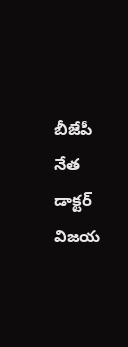బీజేపీ నేత డాక్టర్ విజయ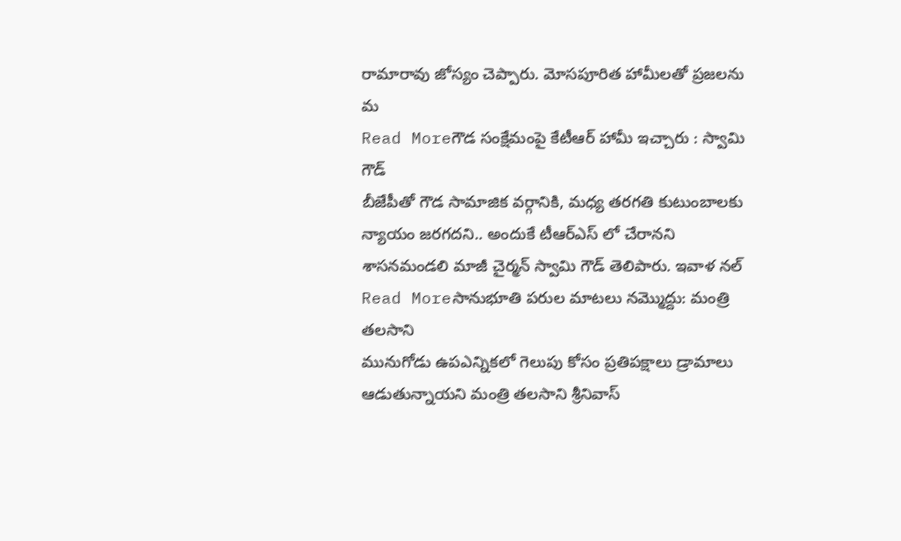రామారావు జోస్యం చెప్పారు. మోసపూరిత హామీలతో ప్రజలను మ
Read Moreగౌడ సంక్షేమంపై కేటీఆర్ హామీ ఇచ్చారు : స్వామి గౌడ్
బీజేపీతో గౌడ సామాజిక వర్గానికి, మధ్య తరగతి కుటుంబాలకు న్యాయం జరగదని.. అందుకే టీఆర్ఎస్ లో చేరానని శాసనమండలి మాజీ చైర్మన్ స్వామి గౌడ్ తెలిపారు. ఇవాళ నల్
Read Moreసానుభూతి పరుల మాటలు నమ్మొద్దు: మంత్రి తలసాని
మునుగోడు ఉపఎన్నికలో గెలుపు కోసం ప్రతిపక్షాలు డ్రామాలు ఆడుతున్నాయని మంత్రి తలసాని శ్రీనివాస్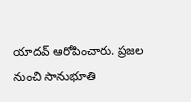యాదవ్ ఆరోపించారు. ప్రజల నుంచి సానుభూతి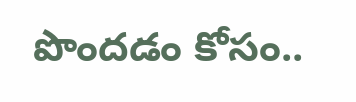పొందడం కోసం..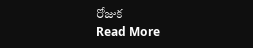రోజుక
Read More